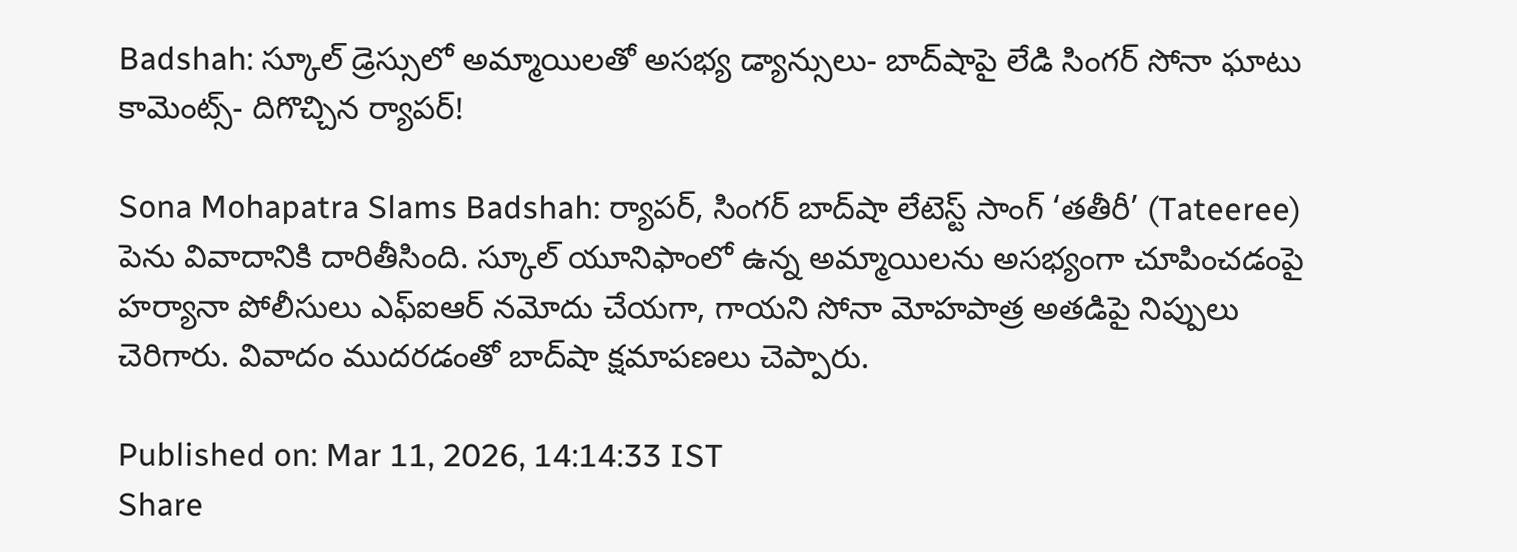Badshah: స్కూల్ డ్రెస్సులో అమ్మాయిలతో అసభ్య డ్యాన్సులు- బాద్‌షాపై లేడి సింగర్ సోనా ఘాటు కామెంట్స్- దిగొచ్చిన ర్యాపర్!

Sona Mohapatra Slams Badshah: ర్యాపర్, సింగర్ బాద్‌షా లేటెస్ట్ సాంగ్ ‘తతీరీ’ (Tateeree) పెను వివాదానికి దారితీసింది. స్కూల్ యూనిఫాంలో ఉన్న అమ్మాయిలను అసభ్యంగా చూపించడంపై హర్యానా పోలీసులు ఎఫ్ఐఆర్ నమోదు చేయగా, గాయని సోనా మోహపాత్ర అతడిపై నిప్పులు చెరిగారు. వివాదం ముదరడంతో బాద్‌షా క్షమాపణలు చెప్పారు.

Published on: Mar 11, 2026, 14:14:33 IST
Share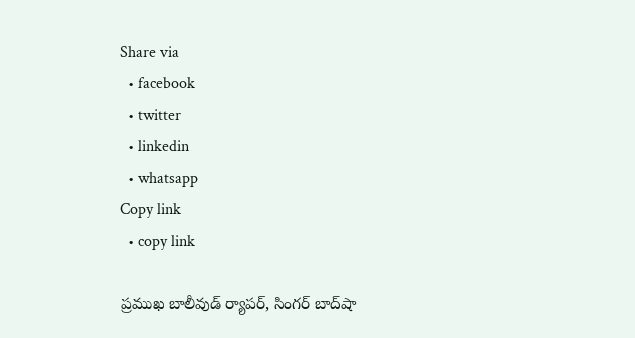Share via
  • facebook
  • twitter
  • linkedin
  • whatsapp
Copy link
  • copy link

ప్రముఖ బాలీవుడ్ ర్యాపర్, సింగర్ బాద్‌షా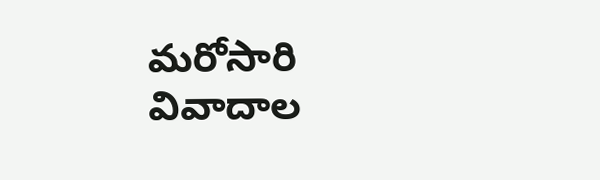మరోసారి వివాదాల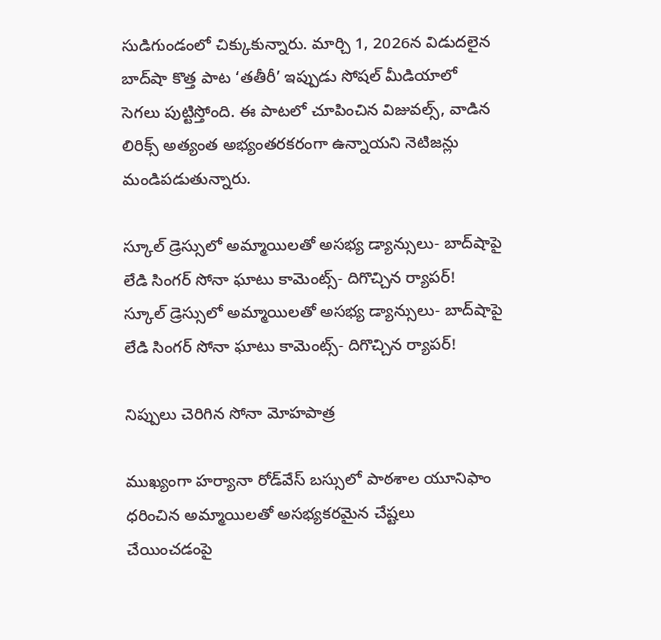సుడిగుండంలో చిక్కుకున్నారు. మార్చి 1, 2026న విడుదలైన బాద్‌షా కొత్త పాట ‘తతీరీ’ ఇప్పుడు సోషల్ మీడియాలో సెగలు పుట్టిస్తోంది. ఈ పాటలో చూపించిన విజువల్స్, వాడిన లిరిక్స్ అత్యంత అభ్యంతరకరంగా ఉన్నాయని నెటిజన్లు మండిపడుతున్నారు.

స్కూల్ డ్రెస్సులో అమ్మాయిలతో అసభ్య డ్యాన్సులు- బాద్‌షాపై లేడి సింగర్ సోనా ఘాటు కామెంట్స్- దిగొచ్చిన ర్యాపర్!
స్కూల్ డ్రెస్సులో అమ్మాయిలతో అసభ్య డ్యాన్సులు- బాద్‌షాపై లేడి సింగర్ సోనా ఘాటు కామెంట్స్- దిగొచ్చిన ర్యాపర్!

నిప్పులు చెరిగిన సోనా మోహపాత్ర

ముఖ్యంగా హర్యానా రోడ్‌వేస్ బస్సులో పాఠశాల యూనిఫాం ధరించిన అమ్మాయిలతో అసభ్యకరమైన చేష్టలు చేయించడంపై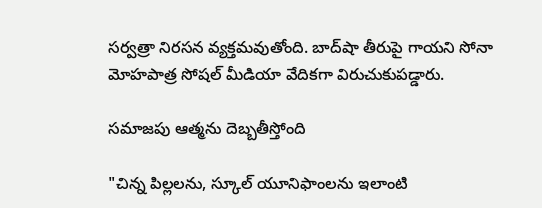సర్వత్రా నిరసన వ్యక్తమవుతోంది. బాద్‌షా తీరుపై గాయని సోనా మోహపాత్ర సోషల్ మీడియా వేదికగా విరుచుకుపడ్డారు.

సమాజపు ఆత్మను దెబ్బతీస్తోంది

"చిన్న పిల్లలను, స్కూల్ యూనిఫాంలను ఇలాంటి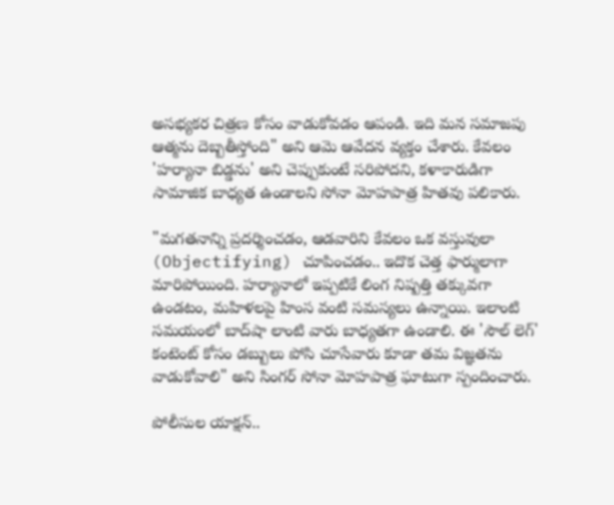అసభ్యకర చిత్రణ కోసం వాడుకోవడం ఆపండి. ఇది మన సమాజపు ఆత్మను దెబ్బతీస్తోంది" అని ఆమె ఆవేదన వ్యక్తం చేశారు. కేవలం 'హర్యానా బిడ్డను' అని చెప్పుకుంటే సరిపోదని, కళాకారుడిగా సామాజిక బాధ్యత ఉండాలని సోనా మోహపాత్ర హితవు పలికారు.

"మగతనాన్ని ప్రదర్శించడం, ఆడవారిని కేవలం ఒక వస్తువులా (Objectifying) చూపించడం.. ఇదొక చెత్త ఫార్ములాగా మారిపోయింది. హర్యానాలో ఇప్పటికే లింగ నిష్పత్తి తక్కువగా ఉండటం, మహిళలపై హింస వంటి సమస్యలు ఉన్నాయి. ఇలాంటి సమయంలో బాద్‌షా లాంటి వారు బాధ్యతగా ఉండాలి. ఈ 'సౌల్ లెగ్' కంటెంట్ కోసం డబ్బులు పోసి చూసేవారు కూడా తమ విజ్ఞతను వాడుకోవాలి" అని సింగర్ సోనా మోహపాత్ర ఘాటుగా స్పందించారు.

పోలీసుల యాక్షన్..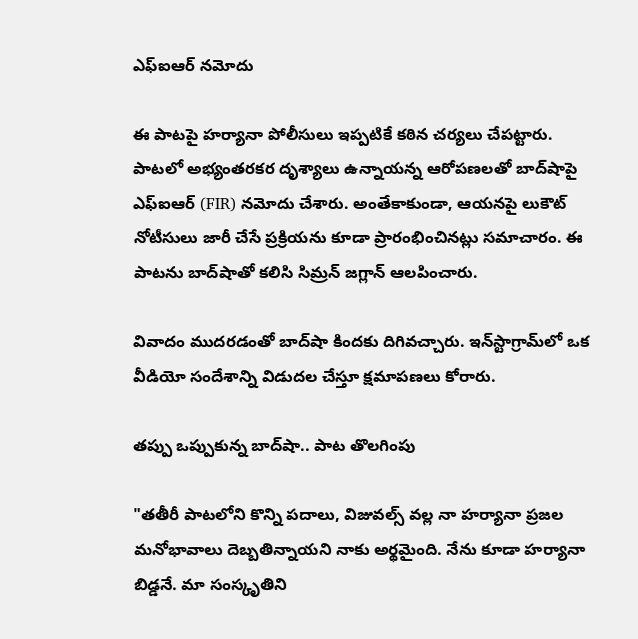ఎఫ్ఐఆర్ నమోదు

ఈ పాటపై హర్యానా పోలీసులు ఇప్పటికే కఠిన చర్యలు చేపట్టారు. పాటలో అభ్యంతరకర దృశ్యాలు ఉన్నాయన్న ఆరోపణలతో బాద్‌షాపై ఎఫ్ఐఆర్ (FIR) నమోదు చేశారు. అంతేకాకుండా, ఆయనపై లుకౌట్ నోటీసులు జారీ చేసే ప్రక్రియను కూడా ప్రారంభించినట్లు సమాచారం. ఈ పాటను బాద్‌షాతో కలిసి సిమ్రన్ జగ్లాన్ ఆలపించారు.

వివాదం ముదరడంతో బాద్‌షా కిందకు దిగివచ్చారు. ఇన్‌స్టాగ్రామ్‌లో ఒక వీడియో సందేశాన్ని విడుదల చేస్తూ క్షమాపణలు కోరారు.

తప్పు ఒప్పుకున్న బాద్‌షా.. పాట తొలగింపు

"తతీరీ పాటలోని కొన్ని పదాలు, విజువల్స్ వల్ల నా హర్యానా ప్రజల మనోభావాలు దెబ్బతిన్నాయని నాకు అర్థమైంది. నేను కూడా హర్యానా బిడ్డనే. మా సంస్కృతిని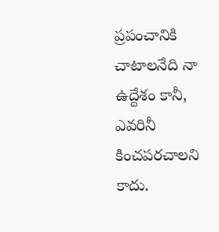ప్రపంచానికి చాటాలనేది నా ఉద్దేశం కానీ, ఎవరినీ కించపరచాలని కాదు.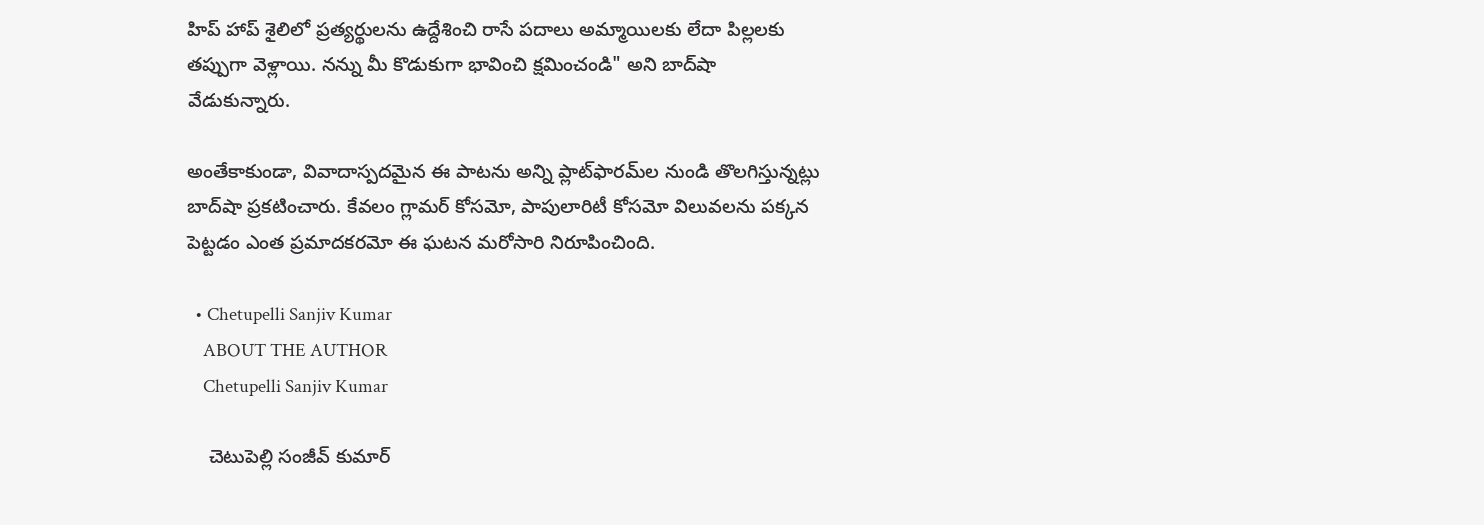హిప్ హాప్ శైలిలో ప్రత్యర్థులను ఉద్దేశించి రాసే పదాలు అమ్మాయిలకు లేదా పిల్లలకు తప్పుగా వెళ్లాయి. నన్ను మీ కొడుకుగా భావించి క్షమించండి" అని బాద్‌షా వేడుకున్నారు.

అంతేకాకుండా, వివాదాస్పదమైన ఈ పాటను అన్ని ప్లాట్‌ఫారమ్‌ల నుండి తొలగిస్తున్నట్లు బాద్‌షా ప్రకటించారు. కేవలం గ్లామర్ కోసమో, పాపులారిటీ కోసమో విలువలను పక్కన పెట్టడం ఎంత ప్రమాదకరమో ఈ ఘటన మరోసారి నిరూపించింది.

  • Chetupelli Sanjiv Kumar
    ABOUT THE AUTHOR
    Chetupelli Sanjiv Kumar

    చెటుపెల్లి సంజీవ్ కుమార్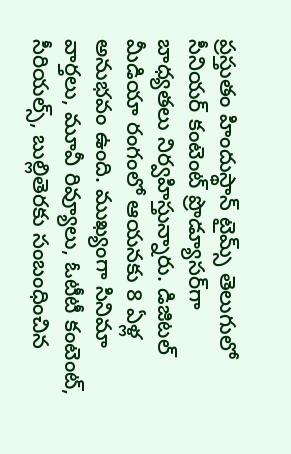ప్రస్తుతం హిందుస్థాన్ టైమ్స్ తెలుగులో సీనియర్ కంటెంట్ ప్రొడ్యూసర్‌గా బాధ్యతలు నిర్వహిస్తున్నారు. డిజిటల్ మీడియా రంగంలో ఆయనకు 8 ఏళ్ల అనుభవం ఉంది. ముఖ్యంగా సినిమా వార్తలు, మూవీ రివ్యూలు, ఓటీటీ కంటెంట్, సీరియల్స్, బుల్లితెరకు సంబంధించిన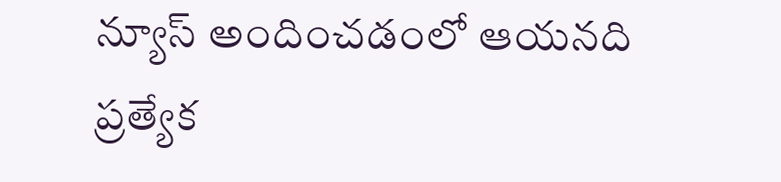న్యూస్ అందించడంలో ఆయనది ప్రత్యేక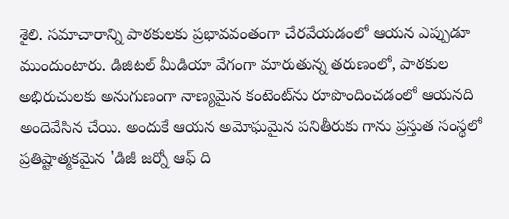శైలి. సమాచారాన్ని పాఠకులకు ప్రభావవంతంగా చేరవేయడంలో ఆయన ఎప్పుడూ ముందుంటారు. డిజిటల్ మీడియా వేగంగా మారుతున్న తరుణంలో, పాఠకుల అభిరుచులకు అనుగుణంగా నాణ్యమైన కంటెంట్‌ను రూపొందించడంలో ఆయనది అందెవేసిన చేయి. అందుకే ఆయన అమోఘమైన పనితీరుకు గాను ప్రస్తుత సంస్థలో ప్రతిష్టాత్మకమైన 'డిజీ జర్నో ఆఫ్ ది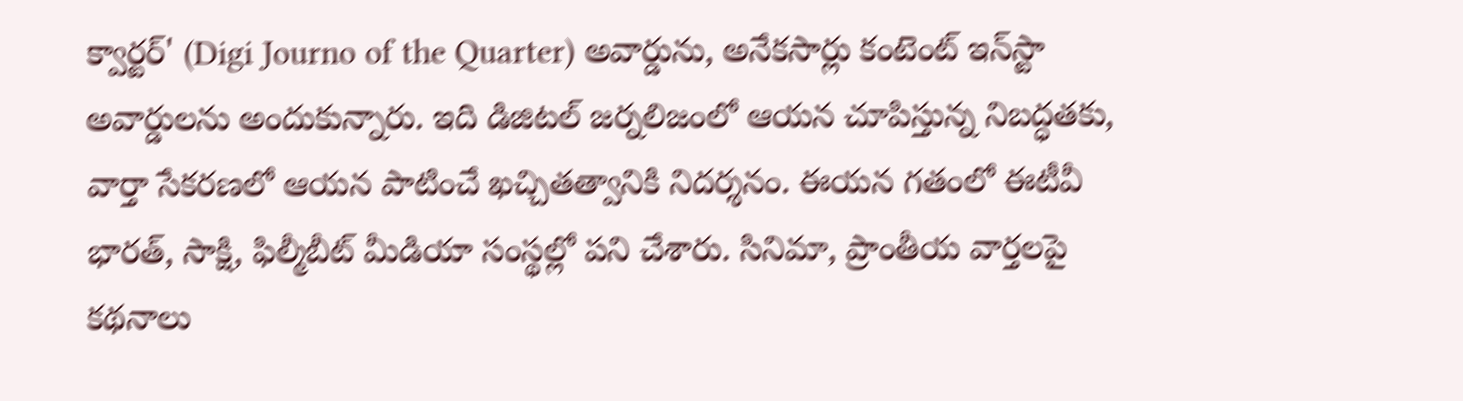క్వార్టర్' (Digi Journo of the Quarter) అవార్డును, అనేకసార్లు కంటెంట్ ఇన్‌స్టా అవార్డులను అందుకున్నారు. ఇది డిజిటల్ జర్నలిజంలో ఆయన చూపిస్తున్న నిబద్ధతకు, వార్తా సేకరణలో ఆయన పాటించే ఖచ్చితత్వానికి నిదర్శనం. ఈయన గతంలో ఈటీవీ భారత్, సాక్షి, ఫిల్మీబీట్ మీడియా సంస్థల్లో పని చేశారు. సినిమా, ప్రాంతీయ వార్తలపై కథనాలు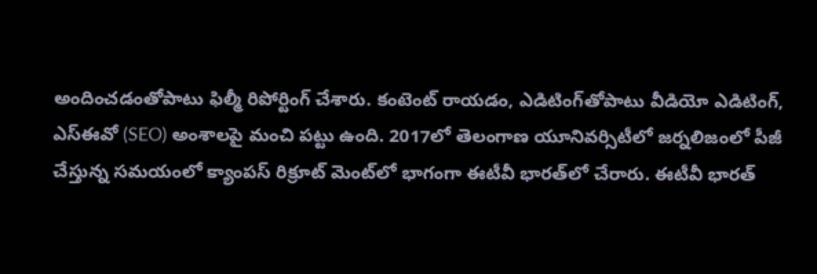అందించడంతోపాటు ఫిల్మీ రిపోర్టింగ్ చేశారు. కంటెంట్ రాయడం, ఎడిటింగ్‌తోపాటు వీడియో ఎడిటింగ్, ఎస్‌ఈవో (SEO) అంశాలపై మంచి పట్టు ఉంది. 2017లో తెలంగాణ యూనివర్సిటీలో జర్నలిజంలో పీజీ చేస్తున్న సమయంలో క్యాంపస్ రిక్రూట్ మెంట్‌లో భాగంగా ఈటీవీ భారత్‌లో చేరారు. ఈటీవీ భారత్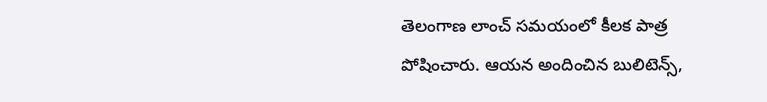తెలంగాణ లాంచ్ సమయంలో కీలక పాత్ర పోషించారు. ఆయన అందించిన బులిటెన్స్,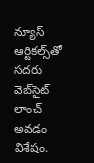న్యూస్ ఆర్టికల్స్‌తో సదరు వెబ్‌సైట్ లాంచ్ అవడం విశేషం.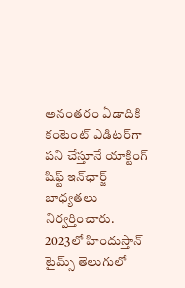అనంతరం ఏడాదికి కంటెంట్ ఎడిటర్‌గా పని చేస్తూనే యాక్టింగ్ షిఫ్ట్ ఇన్‌ఛార్జ్ బాధ్యతలు నిర్వర్తించారు. 2023లో హిందుస్తాన్ టైమ్స్ తెలుగులో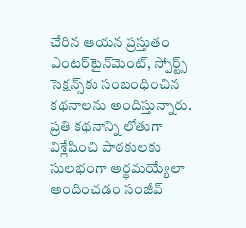చేరిన ఆయన ప్రస్తుతం ఎంటర్‌టైన్‌మెంట్, స్పోర్ట్స్ సెక్షన్స్‌కు సంబంధించిన కథనాలను అందిస్తున్నారు. ప్రతి కథనాన్ని లోతుగా విశ్లేషించి పాఠకులకు సులభంగా అర్థమయ్యేలా అందించడం సంజీవ్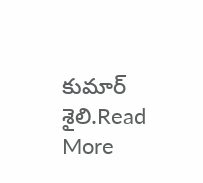కుమార్ శైలి.Read More